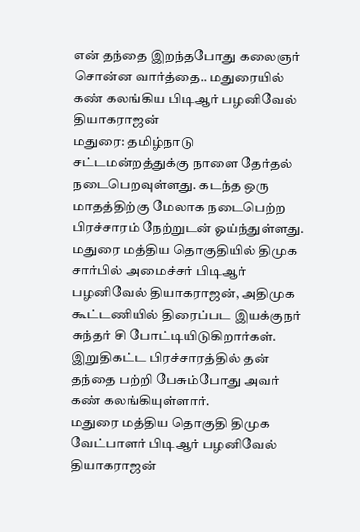என் தந்தை இறந்தபோது கலைஞர் சொன்ன வார்த்தை.. மதுரையில் கண் கலங்கிய பிடிஆர் பழனிவேல் தியாகராஜன்
மதுரை: தமிழ்நாடு சட்டமன்றத்துக்கு நாளை தேர்தல் நடைபெறவுள்ளது. கடந்த ஒரு மாதத்திற்கு மேலாக நடைபெற்ற பிரச்சாரம் நேற்றுடன் ஓய்ந்துள்ளது. மதுரை மத்திய தொகுதியில் திமுக சார்பில் அமைச்சர் பிடிஆர் பழனிவேல் தியாகராஜன், அதிமுக கூட்டணியில் திரைப்பட இயக்குநர் சுந்தர் சி போட்டியிடுகிறார்கள். இறுதிகட்ட பிரச்சாரத்தில் தன் தந்தை பற்றி பேசும்போது அவர் கண் கலங்கியுள்ளார்.
மதுரை மத்திய தொகுதி திமுக வேட்பாளர் பிடிஆர் பழனிவேல் தியாகராஜன்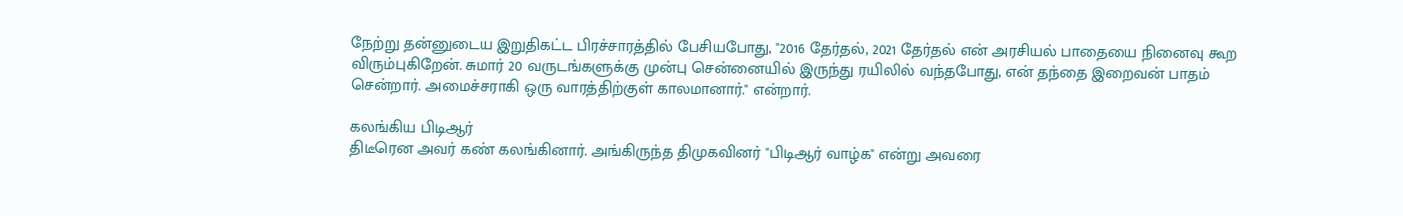நேற்று தன்னுடைய இறுதிகட்ட பிரச்சாரத்தில் பேசியபோது, "2016 தேர்தல், 2021 தேர்தல் என் அரசியல் பாதையை நினைவு கூற விரும்புகிறேன். சுமார் 20 வருடங்களுக்கு முன்பு சென்னையில் இருந்து ரயிலில் வந்தபோது, என் தந்தை இறைவன் பாதம் சென்றார். அமைச்சராகி ஒரு வாரத்திற்குள் காலமானார்." என்றார்.

கலங்கிய பிடிஆர்
திடீரென அவர் கண் கலங்கினார். அங்கிருந்த திமுகவினர் "பிடிஆர் வாழ்க" என்று அவரை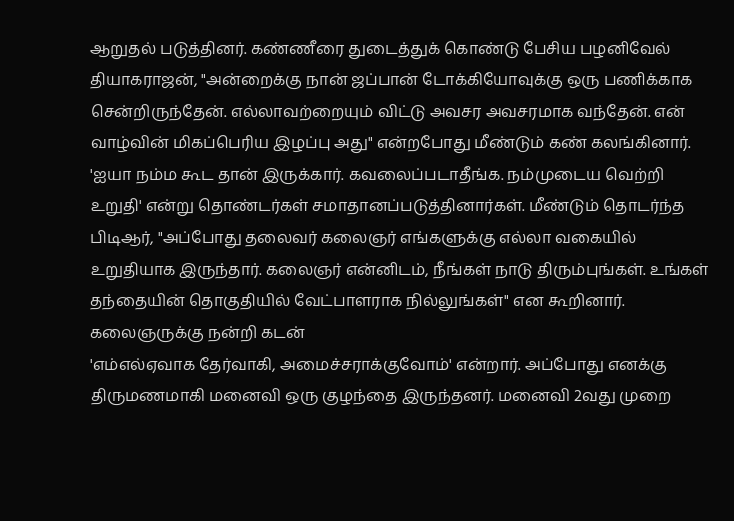ஆறுதல் படுத்தினர். கண்ணீரை துடைத்துக் கொண்டு பேசிய பழனிவேல் தியாகராஜன், "அன்றைக்கு நான் ஜப்பான் டோக்கியோவுக்கு ஒரு பணிக்காக சென்றிருந்தேன். எல்லாவற்றையும் விட்டு அவசர அவசரமாக வந்தேன். என் வாழ்வின் மிகப்பெரிய இழப்பு அது" என்றபோது மீண்டும் கண் கலங்கினார்.
'ஐயா நம்ம கூட தான் இருக்கார். கவலைப்படாதீங்க. நம்முடைய வெற்றி உறுதி' என்று தொண்டர்கள் சமாதானப்படுத்தினார்கள். மீண்டும் தொடர்ந்த பிடிஆர், "அப்போது தலைவர் கலைஞர் எங்களுக்கு எல்லா வகையில் உறுதியாக இருந்தார். கலைஞர் என்னிடம், நீங்கள் நாடு திரும்புங்கள். உங்கள் தந்தையின் தொகுதியில் வேட்பாளராக நில்லுங்கள்" என கூறினார்.
கலைஞருக்கு நன்றி கடன்
'எம்எல்ஏவாக தேர்வாகி, அமைச்சராக்குவோம்' என்றார். அப்போது எனக்கு திருமணமாகி மனைவி ஒரு குழந்தை இருந்தனர். மனைவி 2வது முறை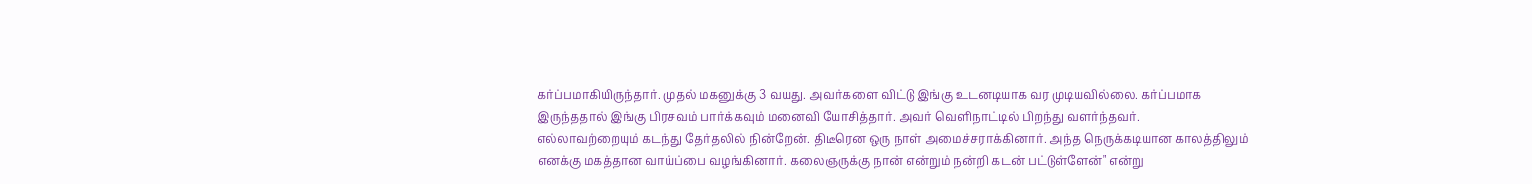கர்ப்பமாகியிருந்தார். முதல் மகனுக்கு 3 வயது. அவர்களை விட்டு இங்கு உடனடியாக வர முடியவில்லை. கர்ப்பமாக இருந்ததால் இங்கு பிரசவம் பார்க்கவும் மனைவி யோசித்தார். அவர் வெளிநாட்டில் பிறந்து வளர்ந்தவர்.
எல்லாவற்றையும் கடந்து தேர்தலில் நின்றேன். திடீரென ஒரு நாள் அமைச்சராக்கினார். அந்த நெருக்கடியான காலத்திலும் எனக்கு மகத்தான வாய்ப்பை வழங்கினார். கலைஞருக்கு நான் என்றும் நன்றி கடன் பட்டுள்ளேன்" என்று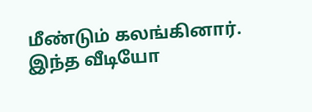மீண்டும் கலங்கினார். இந்த வீடியோ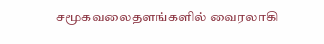சமூகவலைதளங்களில் வைரலாகி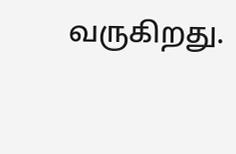வருகிறது.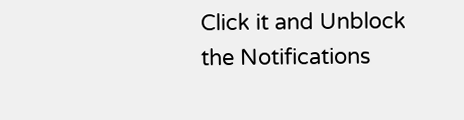Click it and Unblock the Notifications